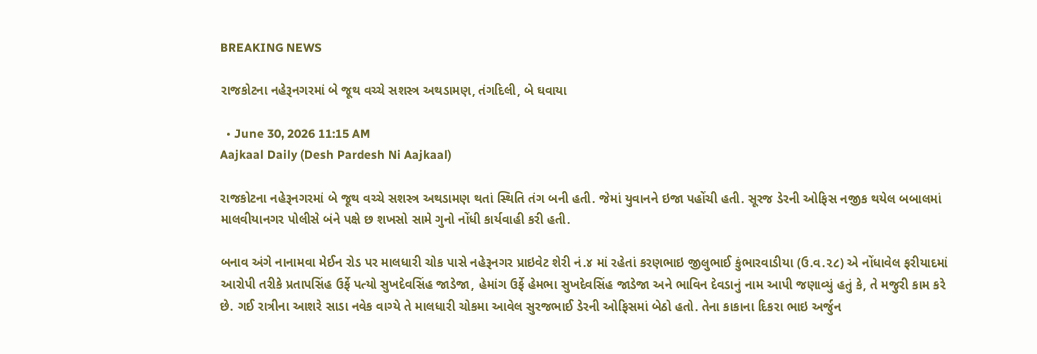BREAKING NEWS

રાજકોટના નહેરૂનગરમાં બે જૂથ વચ્ચે સશસ્ત્ર અથડામણ, તંગદિલી, બે ઘવાયા

  • June 30, 2026 11:15 AM
Aajkaal Daily (Desh Pardesh Ni Aajkaal)

રાજકોટના નહેરૂનગરમાં બે જૂથ વચ્ચે સશસ્ત્ર અથડામણ થતાં સ્થિતિ તંગ બની હતી. જેમાં યુવાનને ઇજા પહોંચી હતી. સૂરજ ડેરની ઓફિસ નજીક થયેલ બબાલમાં માલવીયાનગર પોલીસે બંને પક્ષે છ શખસો સામે ગુનો નોંધી કાર્યવાહી કરી હતી.

બનાવ અંગે નાનામવા મેઈન રોડ પર માલધારી ચોક પાસે નહેરૂનગર પ્રાઇવેટ શેરી નં.૪ માં રહેતાં કરણભાઇ જીલુભાઈ કુંભારવાડીયા (ઉ.વ.૨૮) એ નોંધાવેલ ફરીયાદમાં આરોપી તરીકે પ્રતાપસિંહ ઉર્ફે પત્યો સુખદેવસિંહ જાડેજા, હેમાંગ ઉર્ફે હેમભા સુખદેવસિંહ જાડેજા અને ભાવિન દેવડાનું નામ આપી જણાવ્યું હતું કે, તે મજુરી કામ કરે છે. ગઈ રાત્રીના આશરે સાડા નવેક વાગ્યે તે માલધારી ચોકમા આવેલ સુરજભાઈ ડેરની ઓફિસમાં બેઠો હતો. તેના કાકાના દિકરા ભાઇ અર્જુન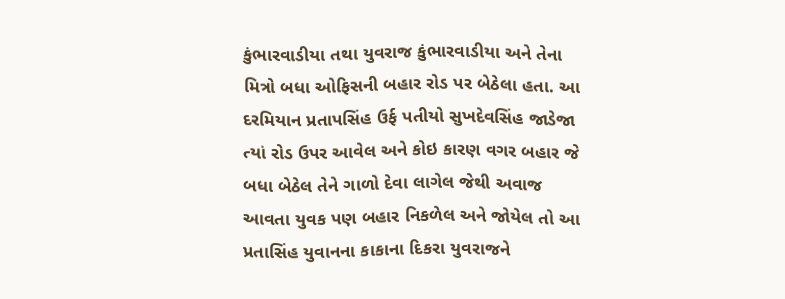કુંભારવાડીયા તથા યુવરાજ કુંભારવાડીયા અને તેના મિત્રો બધા ઓફિસની બહાર રોડ પર બેઠેલા હતા. આ દરમિયાન પ્રતાપસિંહ ઉર્ફ પતીયો સુખદેવસિંહ જાડેજા ત્યાં રોડ ઉપર આવેલ અને કોઇ કારણ વગર બહાર જે બધા બેઠેલ તેને ગાળો દેવા લાગેલ જેથી અવાજ આવતા યુવક પણ બહાર નિકળેલ અને જોયેલ તો આ પ્રતાસિંહ યુવાનના કાકાના દિકરા યુવરાજને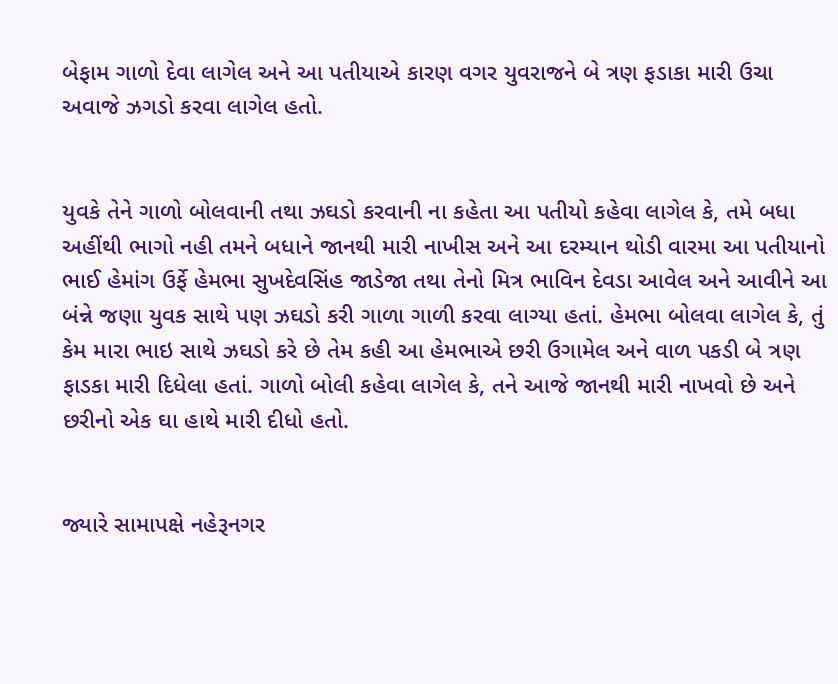બેફામ ગાળો દેવા લાગેલ અને આ પતીયાએ કારણ વગર યુવરાજને બે ત્રણ ફડાકા મારી ઉચા અવાજે ઝગડો કરવા લાગેલ હતો.


યુવકે તેને ગાળો બોલવાની તથા ઝઘડો કરવાની ના કહેતા આ પતીયો કહેવા લાગેલ કે, તમે બધા અહીંથી ભાગો નહી તમને બધાને જાનથી મારી નાખીસ અને આ દરમ્યાન થોડી વારમા આ પતીયાનો ભાઈ હેમાંગ ઉર્ફે હેમભા સુખદેવસિંહ જાડેજા તથા તેનો મિત્ર ભાવિન દેવડા આવેલ અને આવીને આ બંન્ને જણા યુવક સાથે પણ ઝઘડો કરી ગાળા ગાળી કરવા લાગ્યા હતાં. હેમભા બોલવા લાગેલ કે, તું કેમ મારા ભાઇ સાથે ઝઘડો કરે છે તેમ કહી આ હેમભાએ છરી ઉગામેલ અને વાળ પકડી બે ત્રણ ફાડકા મારી દિધેલા હતાં. ગાળો બોલી કહેવા લાગેલ કે, તને આજે જાનથી મારી નાખવો છે અને છરીનો એક ઘા હાથે મારી દીધો હતો.


જ્યારે સામાપક્ષે નહેરૂનગર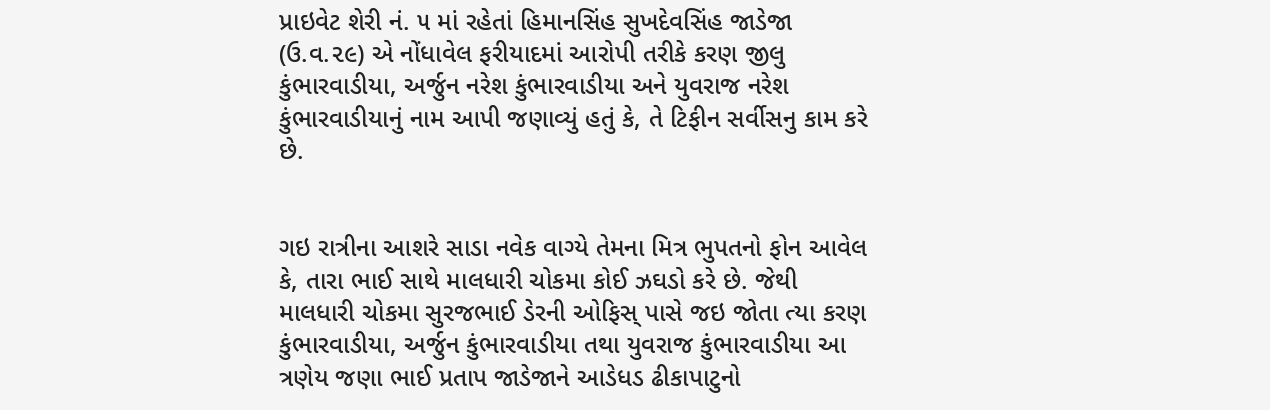પ્રાઇવેટ શેરી નં. ૫ માં રહેતાં હિમાનસિંહ સુખદેવસિંહ જાડેજા (ઉ.વ.૨૯) એ નોંધાવેલ ફરીયાદમાં આરોપી તરીકે કરણ જીલુ કુંભારવાડીયા, અર્જુન નરેશ કુંભારવાડીયા અને યુવરાજ નરેશ કુંભારવાડીયાનું નામ આપી જણાવ્યું હતું કે, તે ટિફીન સર્વીસનુ કામ કરે છે.


ગઇ રાત્રીના આશરે સાડા નવેક વાગ્યે તેમના મિત્ર ભુપતનો ફોન આવેલ કે, તારા ભાઈ સાથે માલધારી ચોકમા કોઈ ઝઘડો કરે છે. જેથી માલધારી ચોકમા સુરજભાઈ ડેરની ઓફિસ્ પાસે જઇ જોતા ત્યા કરણ કુંભારવાડીયા, અર્જુન કુંભારવાડીયા તથા યુવરાજ કુંભારવાડીયા આ ત્રણેય જણા ભાઈ પ્રતાપ જાડેજાને આડેધડ ઢીકાપાટુનો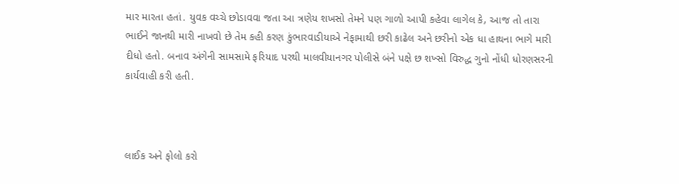માર મારતા હતાં. યુવક વચ્ચે છોડાવવા જતા આ ત્રણેય શખસો તેમને પણ ગાળો આપી કહેવા લાગેલ કે, આજ તો તારા ભાઈને જાનથી મારી નાખવો છે તેમ કહી કરણ કુંભારવાડીયાએ નેફામાથી છરી કાઢેલ અને છરીનો એક ધા હાથના ભાગે મારી દીધો હતો. બનાવ અંગેની સામસામે ફરિયાદ પરથી માલવીયાનગર પોલીસે બંને પક્ષે છ શખ્સો વિરુદ્ધ ગુનો નોંધી ધોરણસરની કાર્યવાહી કરી હતી.



લાઈક અને ફોલો કરો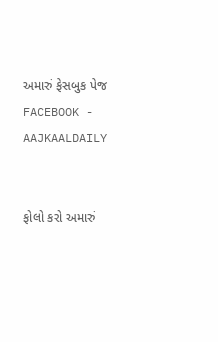અમારું ફેસબુક પેજ FACEBOOK - AAJKAALDAILY


ફોલો કરો અમારું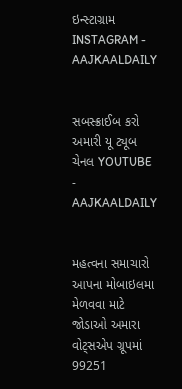ઇન્સ્ટાગ્રામ INSTAGRAM - AAJKAALDAILY


સબસ્ક્રાઈબ કરો અમારી યૂ ટ્યૂબ ચેનલ YOUTUBE - AAJKAALDAILY


મહત્વના સમાચારો આપના મોબાઇલમા મેળવવા માટે જોડાઓ અમારા વોટ્સએપ ગ્રૂપમાં  99251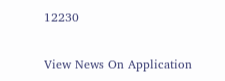12230

View News On Application